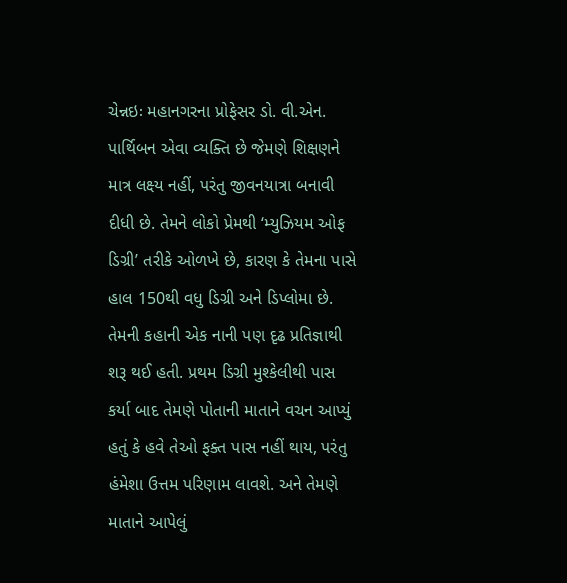ચેન્નઇઃ મહાનગરના પ્રોફેસર ડો. વી.એન. પાર્થિબન એવા વ્યક્તિ છે જેમણે શિક્ષણને માત્ર લક્ષ્ય નહીં, પરંતુ જીવનયાત્રા બનાવી દીધી છે. તેમને લોકો પ્રેમથી ‘મ્યુઝિયમ ઓફ ડિગ્રી’ તરીકે ઓળખે છે, કારણ કે તેમના પાસે હાલ 150થી વધુ ડિગ્રી અને ડિપ્લોમા છે. તેમની કહાની એક નાની પણ દૃઢ પ્રતિજ્ઞાથી શરૂ થઈ હતી. પ્રથમ ડિગ્રી મુશ્કેલીથી પાસ કર્યા બાદ તેમણે પોતાની માતાને વચન આપ્યું હતું કે હવે તેઓ ફક્ત પાસ નહીં થાય, પરંતુ હંમેશા ઉત્તમ પરિણામ લાવશે. અને તેમણે માતાને આપેલું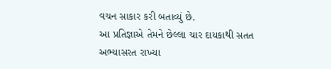વચન સાકાર કરી બતાવ્યું છે.
આ પ્રતિજ્ઞાએ તેમને છેલ્લા ચાર દાયકાથી સતત અભ્યાસરત રાખ્યા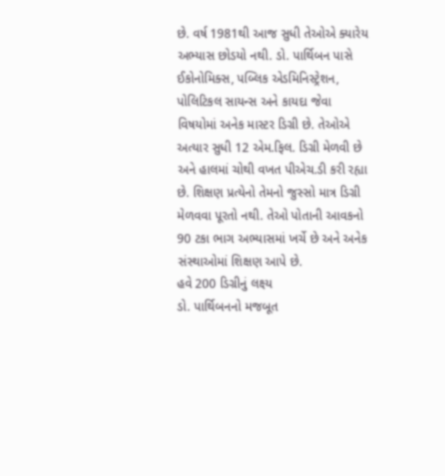છે. વર્ષ 1981થી આજ સુધી તેઓએ ક્યારેય અભ્યાસ છોડયો નથી. ડો. પાર્થિબન પાસે ઈકોનોમિક્સ, પબ્લિક એડમિનિસ્ટ્રેશન, પોલિટિકલ સાયન્સ અને કાયદા જેવા વિષયોમાં અનેક માસ્ટર ડિગ્રી છે. તેઓએ અત્યાર સુધી 12 એમ.ફિલ. ડિગ્રી મેળવી છે અને હાલમાં ચોથી વખત પીએચ.ડી કરી રહ્યા છે. શિક્ષણ પ્રત્યેનો તેમનો જુસ્સો માત્ર ડિગ્રી મેળવવા પૂરતો નથી. તેઓ પોતાની આવકનો 90 ટકા ભાગ અભ્યાસમાં ખર્ચે છે અને અનેક સંસ્થાઓમાં શિક્ષણ આપે છે.
હવે 200 ડિગ્રીનું લક્ષ્ય
ડો. પાર્થિબનનો મજબૂત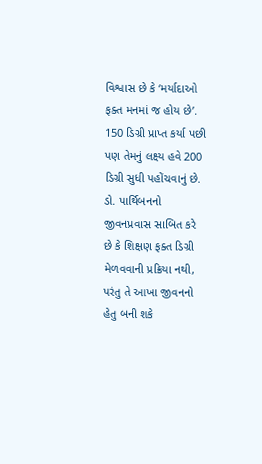વિશ્વાસ છે કે ‘મર્યાદાઓ ફક્ત મનમાં જ હોય છે’. 150 ડિગ્રી પ્રાપ્ત કર્યા પછી પણ તેમનું લક્ષ્ય હવે 200 ડિગ્રી સુધી પહોંચવાનું છે. ડો. પાર્થિબનનો જીવનપ્રવાસ સાબિત કરે છે કે શિક્ષણ ફક્ત ડિગ્રી મેળવવાની પ્રક્રિયા નથી, પરંતુ તે આખા જીવનનો હેતુ બની શકે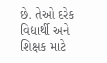છે. તેઓ દરેક વિદ્યાર્થી અને શિક્ષક માટે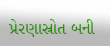પ્રેરણાસ્રોત બની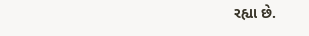રહ્યા છે.